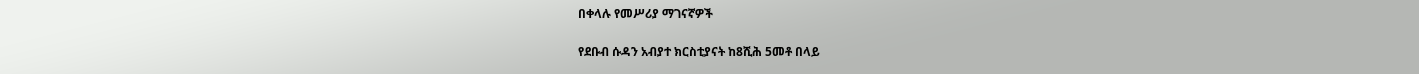በቀላሉ የመሥሪያ ማገናኛዎች

የደቡብ ሱዳን አብያተ ክርስቲያናት ከ8ሺሕ 5መቶ በላይ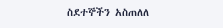ስደተኞችን አስጠለለ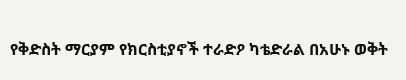የቅድስት ማርያም የክርስቲያኖች ተራድዖ ካቴድራል በአሁኑ ወቅት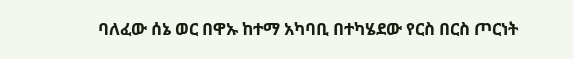ባለፈው ሰኔ ወር በዋኡ ከተማ አካባቢ በተካሄደው የርስ በርስ ጦርነት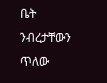ቤት ንብረታቸውን ጥለው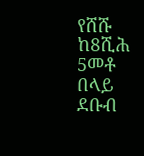የሸሹ ከ8ሺሕ 5መቶ በላይ ደቡብ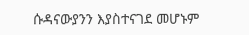ሱዳናውያንን እያስተናገደ መሆኑም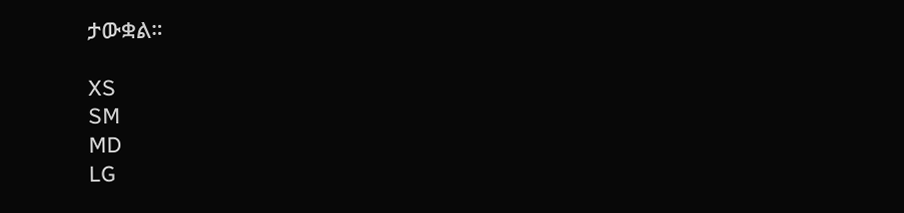ታውቋል።

XS
SM
MD
LG